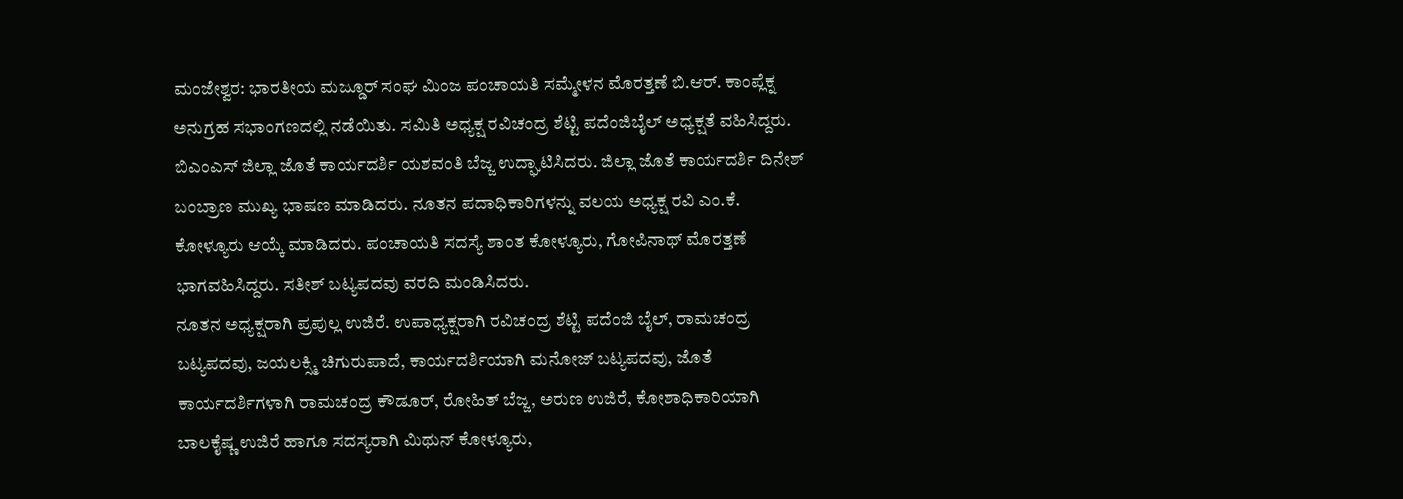ಮಂಜೇಶ್ವರ: ಭಾರತೀಯ ಮಜ್ಡೂರ್ ಸಂಘ ಮಿಂಜ ಪಂಚಾಯತಿ ಸಮ್ಮೇಳನ ಮೊರತ್ತಣೆ ಬಿ.ಆರ್. ಕಾಂಪ್ಲೆಕ್ನ ಅನುಗ್ರಹ ಸಭಾಂಗಣದಲ್ಲಿ ನಡೆಯಿತು. ಸಮಿತಿ ಅಧ್ಯಕ್ಷ ರವಿಚಂದ್ರ ಶೆಟ್ಟಿ ಪದೆಂಜಿಬೈಲ್ ಅಧ್ಯಕ್ಷತೆ ವಹಿಸಿದ್ದರು. ಬಿಎಂಎಸ್ ಜಿಲ್ಲಾ ಜೊತೆ ಕಾರ್ಯದರ್ಶಿ ಯಶವಂತಿ ಬೆಜ್ಜ ಉದ್ಘಾಟಿಸಿದರು. ಜಿಲ್ಲಾ ಜೊತೆ ಕಾರ್ಯದರ್ಶಿ ದಿನೇಶ್ ಬಂಬ್ರಾಣ ಮುಖ್ಯ ಭಾಷಣ ಮಾಡಿದರು. ನೂತನ ಪದಾಧಿಕಾರಿಗಳನ್ನು ವಲಯ ಅಧ್ಯಕ್ಷ ರವಿ ಎಂ.ಕೆ. ಕೋಳ್ಯೂರು ಆಯ್ಕೆ ಮಾಡಿದರು. ಪಂಚಾಯತಿ ಸದಸ್ಯೆ ಶಾಂತ ಕೋಳ್ಯೂರು, ಗೋಪಿನಾಥ್ ಮೊರತ್ತಣೆ ಭಾಗವಹಿಸಿದ್ದರು. ಸತೀಶ್ ಬಟ್ಯಪದವು ವರದಿ ಮಂಡಿಸಿದರು.
ನೂತನ ಅಧ್ಯಕ್ಷರಾಗಿ ಪ್ರಪುಲ್ಲ ಉಜಿರೆ. ಉಪಾಧ್ಯಕ್ಷರಾಗಿ ರವಿಚಂದ್ರ ಶೆಟ್ಟಿ ಪದೆಂಜಿ ಬೈಲ್, ರಾಮಚಂದ್ರ ಬಟ್ಯಪದವು, ಜಯಲಕ್ಸ್ಮಿ ಚಿಗುರುಪಾದೆ, ಕಾರ್ಯದರ್ಶಿಯಾಗಿ ಮನೋಜ್ ಬಟ್ಯಪದವು, ಜೊತೆ ಕಾರ್ಯದರ್ಶಿಗಳಾಗಿ ರಾಮಚಂದ್ರ ಕೌಡೂರ್, ರೋಹಿತ್ ಬೆಜ್ಜ, ಅರುಣ ಉಜಿರೆ, ಕೋಶಾಧಿಕಾರಿಯಾಗಿ ಬಾಲಕೈಷ್ಣ ಉಜಿರೆ ಹಾಗೂ ಸದಸ್ಯರಾಗಿ ಮಿಥುನ್ ಕೋಳ್ಯೂರು,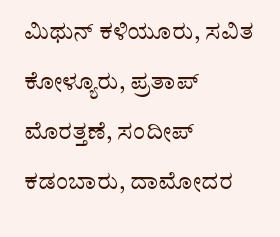ಮಿಥುನ್ ಕಳಿಯೂರು, ಸವಿತ ಕೋಳ್ಯೂರು, ಪ್ರತಾಪ್ ಮೊರತ್ತಣೆ, ಸಂದೀಪ್ ಕಡಂಬಾರು, ದಾಮೋದರ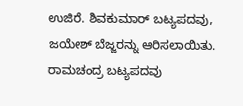ಉಜಿರೆ. ಶಿವಕುಮಾರ್ ಬಟ್ಯಪದವು, ಜಯೇಶ್ ಬೆಜ್ಜರನ್ನು ಆರಿಸಲಾಯಿತು. ರಾಮಚಂದ್ರ ಬಟ್ಯಪದವು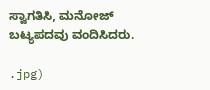ಸ್ವಾಗತಿಸಿ, ಮನೋಜ್ ಬಟ್ಯಪದವು ವಂದಿಸಿದರು.

.jpg)